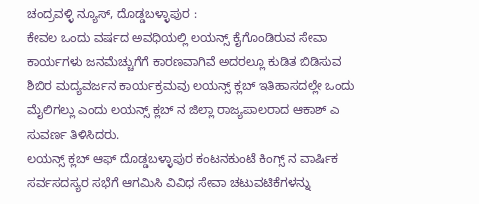ಚಂದ್ರವಳ್ಳಿ ನ್ಯೂಸ್, ದೊಡ್ಡಬಳ್ಳಾಪುರ :
ಕೇವಲ ಒಂದು ವರ್ಷದ ಅವಧಿಯಲ್ಲಿ ಲಯನ್ಸ್ ಕೈಗೊಂಡಿರುವ ಸೇವಾ ಕಾರ್ಯಗಳು ಜನಮೆಚ್ಚುಗೆಗೆ ಕಾರಣವಾಗಿವೆ ಅದರಲ್ಲೂ ಕುಡಿತ ಬಿಡಿಸುವ ಶಿಬಿರ ಮದ್ಯವರ್ಜನ ಕಾರ್ಯಕ್ರಮವು ಲಯನ್ಸ್ ಕ್ಲಬ್ ಇತಿಹಾಸದಲ್ಲೇ ಒಂದು ಮೈಲಿಗಲ್ಲು ಎಂದು ಲಯನ್ಸ್ ಕ್ಲಬ್ ನ ಜಿಲ್ಲಾ ರಾಜ್ಯಪಾಲರಾದ ಆಕಾಶ್ ಎ ಸುವರ್ಣ ತಿಳಿಸಿದರು.
ಲಯನ್ಸ್ ಕ್ಲಬ್ ಆಫ್ ದೊಡ್ಡಬಳ್ಳಾಪುರ ಕಂಟನಕುಂಟೆ ಕಿಂಗ್ಸ್ ನ ವಾರ್ಷಿಕ ಸರ್ವಸದಸ್ಯರ ಸಭೆಗೆ ಆಗಮಿಸಿ ವಿವಿಧ ಸೇವಾ ಚಟುವಟಿಕೆಗಳನ್ನು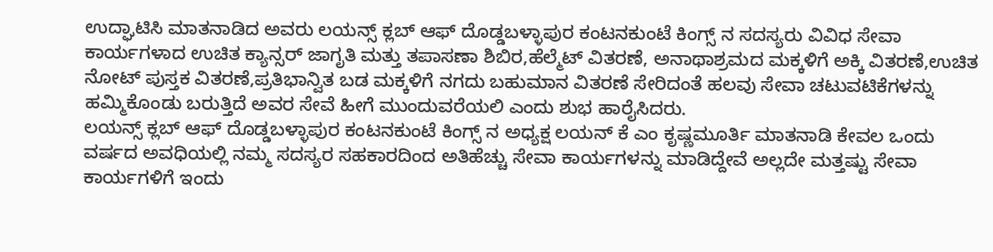ಉದ್ಘಾಟಿಸಿ ಮಾತನಾಡಿದ ಅವರು ಲಯನ್ಸ್ ಕ್ಲಬ್ ಆಫ್ ದೊಡ್ಡಬಳ್ಳಾಪುರ ಕಂಟನಕುಂಟೆ ಕಿಂಗ್ಸ್ ನ ಸದಸ್ಯರು ವಿವಿಧ ಸೇವಾ ಕಾರ್ಯಗಳಾದ ಉಚಿತ ಕ್ಯಾನ್ಸರ್ ಜಾಗೃತಿ ಮತ್ತು ತಪಾಸಣಾ ಶಿಬಿರ,ಹೆಲ್ಮೆಟ್ ವಿತರಣೆ, ಅನಾಥಾಶ್ರಮದ ಮಕ್ಕಳಿಗೆ ಅಕ್ಕಿ ವಿತರಣೆ,ಉಚಿತ ನೋಟ್ ಪುಸ್ತಕ ವಿತರಣೆ,ಪ್ರತಿಭಾನ್ವಿತ ಬಡ ಮಕ್ಕಳಿಗೆ ನಗದು ಬಹುಮಾನ ವಿತರಣೆ ಸೇರಿದಂತೆ ಹಲವು ಸೇವಾ ಚಟುವಟಿಕೆಗಳನ್ನು ಹಮ್ಮಿಕೊಂಡು ಬರುತ್ತಿದೆ ಅವರ ಸೇವೆ ಹೀಗೆ ಮುಂದುವರೆಯಲಿ ಎಂದು ಶುಭ ಹಾರೈಸಿದರು.
ಲಯನ್ಸ್ ಕ್ಲಬ್ ಆಫ್ ದೊಡ್ಡಬಳ್ಳಾಪುರ ಕಂಟನಕುಂಟೆ ಕಿಂಗ್ಸ್ ನ ಅಧ್ಯಕ್ಷ ಲಯನ್ ಕೆ ಎಂ ಕೃಷ್ಣಮೂರ್ತಿ ಮಾತನಾಡಿ ಕೇವಲ ಒಂದು ವರ್ಷದ ಅವಧಿಯಲ್ಲಿ ನಮ್ಮ ಸದಸ್ಯರ ಸಹಕಾರದಿಂದ ಅತಿಹೆಚ್ಚು ಸೇವಾ ಕಾರ್ಯಗಳನ್ನು ಮಾಡಿದ್ದೇವೆ ಅಲ್ಲದೇ ಮತ್ತಷ್ಟು ಸೇವಾ ಕಾರ್ಯಗಳಿಗೆ ಇಂದು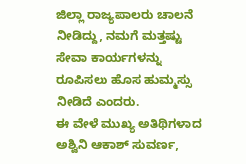ಜಿಲ್ಲಾ ರಾಜ್ಯಪಾಲರು ಚಾಲನೆ ನೀಡಿದ್ದು, ನಮಗೆ ಮತ್ತಷ್ಟು ಸೇವಾ ಕಾರ್ಯಗಳನ್ನು ರೂಪಿಸಲು ಹೊಸ ಹುಮ್ಮಸ್ಸು ನೀಡಿದೆ ಎಂದರು.
ಈ ವೇಳೆ ಮುಖ್ಯ ಅತಿಥಿಗಳಾದ ಅಶ್ವಿನಿ ಆಕಾಶ್ ಸುವರ್ಣ,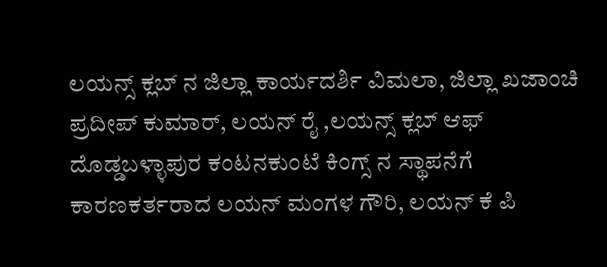ಲಯನ್ಸ್ ಕ್ಲಬ್ ನ ಜಿಲ್ಲಾ ಕಾರ್ಯದರ್ಶಿ ವಿಮಲಾ, ಜಿಲ್ಲಾ ಖಜಾಂಚಿ ಪ್ರದೀಪ್ ಕುಮಾರ್, ಲಯನ್ ರೈ ,ಲಯನ್ಸ್ ಕ್ಲಬ್ ಆಫ್ ದೊಡ್ಡಬಳ್ಳಾಪುರ ಕಂಟನಕುಂಟೆ ಕಿಂಗ್ಸ್ ನ ಸ್ಥಾಪನೆಗೆ ಕಾರಣಕರ್ತರಾದ ಲಯನ್ ಮಂಗಳ ಗೌರಿ, ಲಯನ್ ಕೆ ಪಿ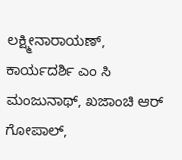ಲಕ್ಷ್ಮೀನಾರಾಯಣ್, ಕಾರ್ಯದರ್ಶಿ ಎಂ ಸಿ ಮಂಜುನಾಥ್, ಖಜಾಂಚಿ ಆರ್ ಗೋಪಾಲ್,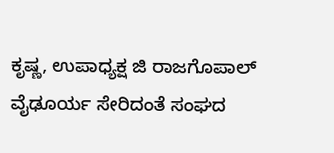ಕೃಷ್ಣ, ಉಪಾಧ್ಯಕ್ಷ ಜಿ ರಾಜಗೊಪಾಲ್ ವೈಢೂರ್ಯ ಸೇರಿದಂತೆ ಸಂಘದ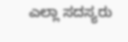ಎಲ್ಲಾ ಸದಸ್ಯರು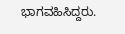ಭಾಗವಹಿಸಿದ್ದರು.